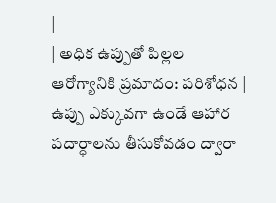|
| అధిక ఉప్పుతో పిల్లల ఆరోగ్యానికి ప్రమాదం: పరిశోధన |
ఉప్పు ఎక్కువగా ఉండే ఆహార పదార్ధాలను తీసుకోవడం ద్వారా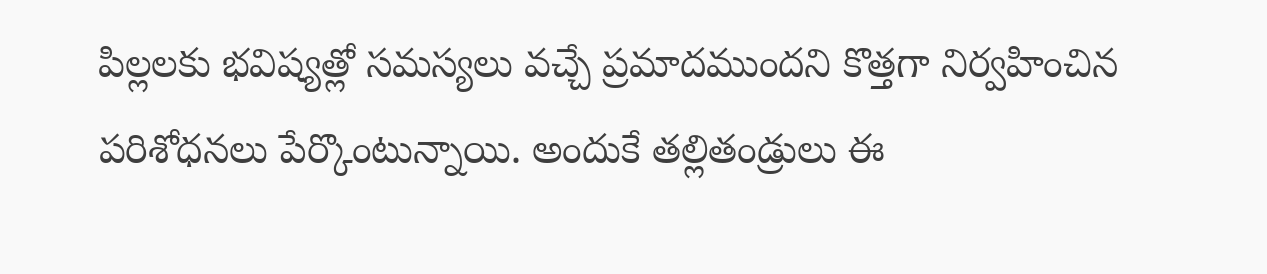పిల్లలకు భవిష్యత్లో సమస్యలు వచ్చే ప్రమాదముందని కొత్తగా నిర్వహించిన పరిశోధనలు పేర్కొంటున్నాయి. అందుకే తల్లితండ్రులు ఈ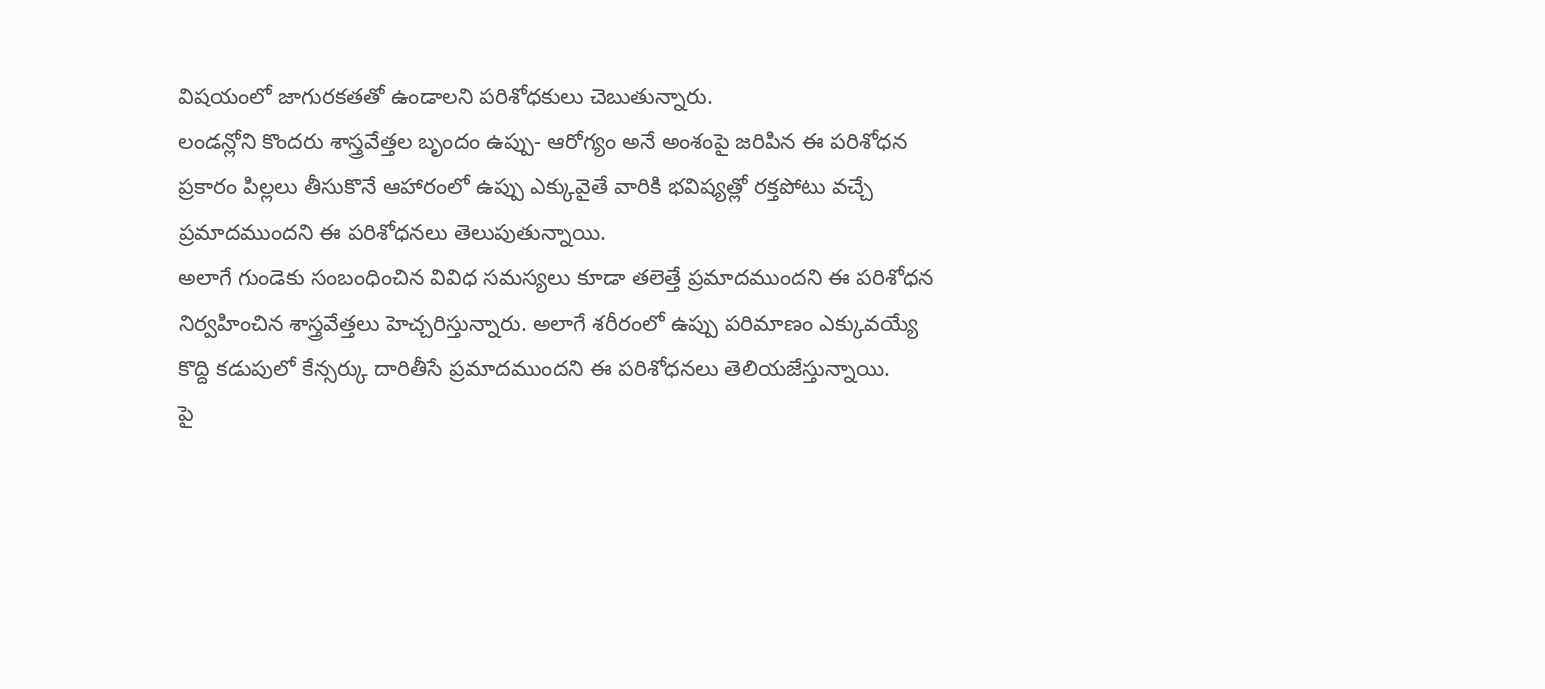విషయంలో జాగురకతతో ఉండాలని పరిశోధకులు చెబుతున్నారు.
లండన్లోని కొందరు శాస్త్రవేత్తల బృందం ఉప్పు- ఆరోగ్యం అనే అంశంపై జరిపిన ఈ పరిశోధన ప్రకారం పిల్లలు తీసుకొనే ఆహారంలో ఉప్పు ఎక్కువైతే వారికి భవిష్యత్లో రక్తపోటు వచ్చే ప్రమాదముందని ఈ పరిశోధనలు తెలుపుతున్నాయి.
అలాగే గుండెకు సంబంధించిన వివిధ సమస్యలు కూడా తలెత్తే ప్రమాదముందని ఈ పరిశోధన నిర్వహించిన శాస్త్రవేత్తలు హెచ్చరిస్తున్నారు. అలాగే శరీరంలో ఉప్పు పరిమాణం ఎక్కువయ్యే కొద్ది కడుపులో కేన్సర్కు దారితీసే ప్రమాదముందని ఈ పరిశోధనలు తెలియజేస్తున్నాయి.
పై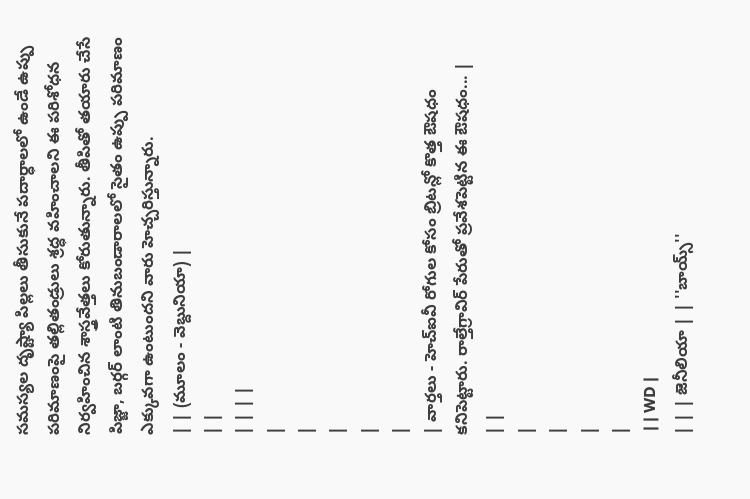సమస్యల దృష్ట్యా పిల్లలు తీసుకునే పదార్ధాలలో ఉండే ఉప్పు పరిమాణంపై తల్లితండ్రులు శ్రద్ధ వహించాలని ఈ పరిశోధన నిర్వహించిన శాస్త్రవేత్తలు కోరుతున్నారు. తీపితో తయారు చేసే పిజ్జా, బర్గర్ లాంటి తినుబండారాలలో సైతం ఉప్పు పరిమాణం ఎక్కువగా ఉంటుందని వారు హెచ్చరిస్తున్నారు.
| | (మూలం - వెబ్దునియా) |
| |
| | | |
|
|
|
|
|
| వార్తలు - హెచ్ఐవీ రోగుల కోసం బ్రిటన్లో కొత్త ఔషధం కనిపెట్టారు. రాల్తేగ్రావిర్ పేరుతో ప్రవేశపెట్టిన ఈ ఔషధం... |
| |
|
|
|
|
 | | WD |
| | | జెనీలియా | | ''బాయ్స్''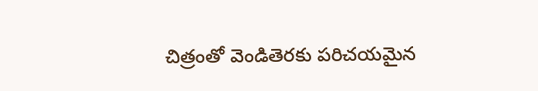చిత్రంతో వెండితెరకు పరిచయమైన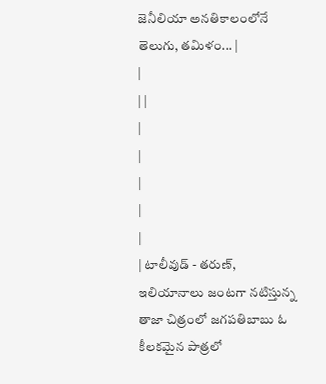జెనీలియా అనతికాలంలోనే తెలుగు, తమిళం... |
|
| |
|
|
|
|
|
| టాలీవుడ్ - తరుణ్, ఇలియానాలు జంటగా నటిస్తున్న తాజా చిత్రంలో జగపతిబాబు ఓ కీలకమైన పాత్రలో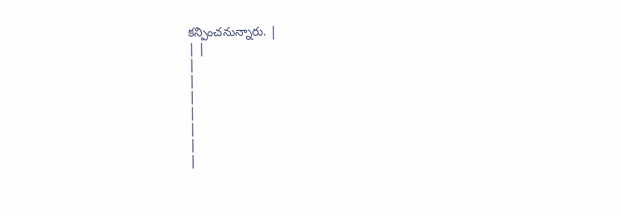కన్పించనున్నారు. |
| |
|
|
|
|
|
|
|